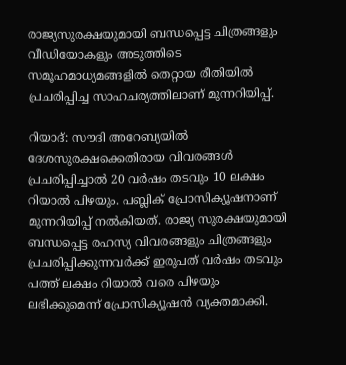രാജ്യസുരക്ഷയുമായി ബന്ധപ്പെട്ട ചിത്രങ്ങളും വീഡിയോകളും അടുത്തിടെ സമൂഹമാധ്യമങ്ങളില്‍ തെറ്റായ രീതിയില്‍ പ്രചരിപ്പിച്ച സാഹചര്യത്തിലാണ് മുന്നറിയിപ്പ്.

റിയാദ്: സൗദി അറേബ്യയിൽ ദേശസുരക്ഷക്കെതിരായ വിവരങ്ങൾ പ്രചരിപ്പിച്ചാൽ 20 വർഷം തടവും 10 ലക്ഷം റിയാൽ പിഴയും. പബ്ലിക് പ്രോസിക്യൂഷനാണ് മുന്നറിയിപ്പ് നൽകിയത്. രാജ്യ സുരക്ഷയുമായി ബന്ധപ്പെട്ട രഹസ്യ വിവരങ്ങളും ചിത്രങ്ങളും പ്രചരിപ്പിക്കുന്നവര്‍ക്ക് ഇരുപത് വര്‍ഷം തടവും പത്ത് ലക്ഷം റിയാല്‍ വരെ പിഴയും ലഭിക്കുമെന്ന് പ്രോസിക്യൂഷന്‍ വ്യക്തമാക്കി.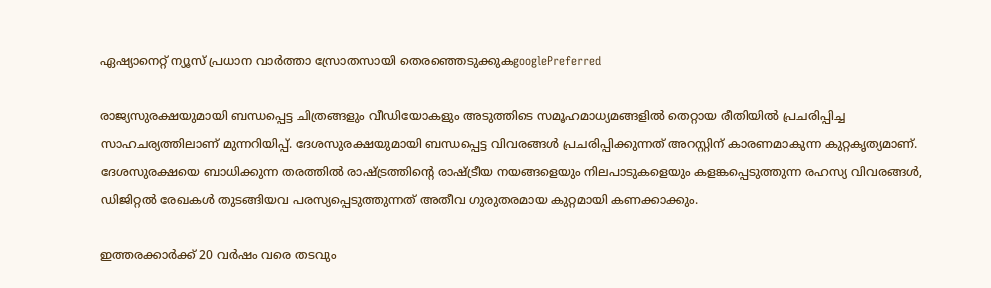ഏഷ്യാനെറ്റ് ന്യൂസ് പ്രധാന വാർത്താ സ്രോതസായി തെരഞ്ഞെടുക്കുകgooglePreferred

രാജ്യസുരക്ഷയുമായി ബന്ധപ്പെട്ട ചിത്രങ്ങളും വീഡിയോകളും അടുത്തിടെ സമൂഹമാധ്യമങ്ങളില്‍ തെറ്റായ രീതിയില്‍ പ്രചരിപ്പിച്ച സാഹചര്യത്തിലാണ് മുന്നറിയിപ്പ്. ദേശസുരക്ഷയുമായി ബന്ധപ്പെട്ട വിവരങ്ങള്‍ പ്രചരിപ്പിക്കുന്നത് അറസ്റ്റിന് കാരണമാകുന്ന കുറ്റകൃത്യമാണ്. ദേശസുരക്ഷയെ ബാധിക്കുന്ന തരത്തില്‍ രാഷ്ട്രത്തിന്റെ രാഷ്ട്രീയ നയങ്ങളെയും നിലപാടുകളെയും കളങ്കപ്പെടുത്തുന്ന രഹസ്യ വിവരങ്ങള്‍, ഡിജിറ്റല്‍ രേഖകള്‍ തുടങ്ങിയവ പരസ്യപ്പെടുത്തുന്നത് അതീവ ഗുരുതരമായ കുറ്റമായി കണക്കാക്കും.

ഇത്തരക്കാര്‍ക്ക് 20 വര്‍ഷം വരെ തടവും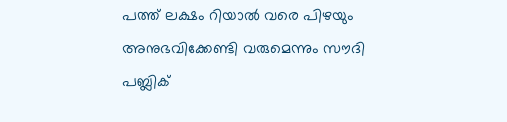പത്ത് ലക്ഷം റിയാല്‍ വരെ പിഴയും അനുഭവിക്കേണ്ടി വരുമെന്നും സൗദി പബ്ലിക്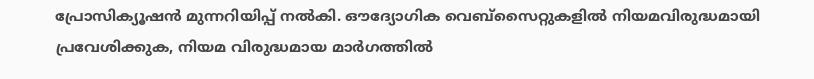പ്രോസിക്യൂഷന്‍ മുന്നറിയിപ്പ് നല്‍കി. ഔദ്യോഗിക വെബ്‌സൈറ്റുകളില്‍ നിയമവിരുദ്ധമായി പ്രവേശിക്കുക, നിയമ വിരുദ്ധമായ മാര്‍ഗത്തില്‍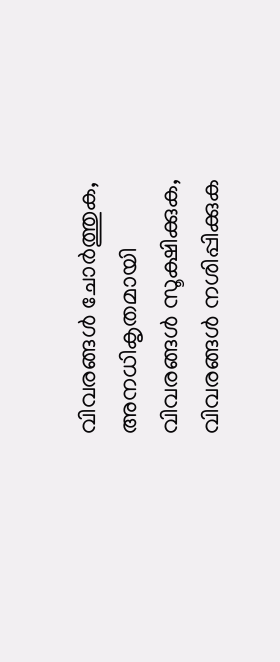വിവരങ്ങള്‍ ചോര്‍ത്തുക, അനധികൃതമായി വിവരങ്ങള്‍ സൂക്ഷിക്കുക, വിവരങ്ങള്‍ നശിപ്പിക്കുക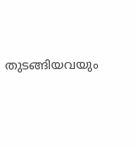തുടങ്ങിയവയും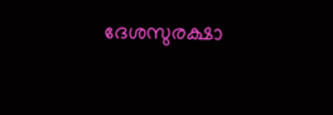ദേശസുരക്ഷാ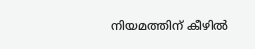നിയമത്തിന് കീഴില്‍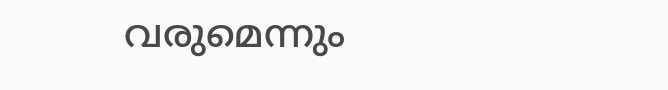വരുമെന്നും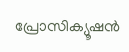പ്രോസിക്യൂഷന്‍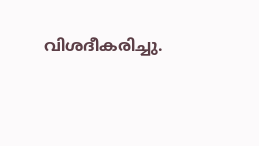വിശദീകരിച്ചു.